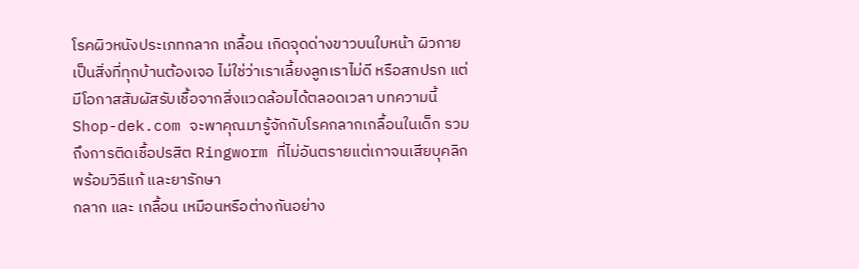โรคผิวหนังประเภทกลาก เกลื้อน เกิดจุดด่างขาวบนใบหน้า ผิวกาย เป็นสิ่งที่ทุกบ้านต้องเจอ ไม่ใช่ว่าเราเลี้ยงลูกเราไม่ดี หรือสกปรก แต่มีโอกาสสัมผัสรับเชื้อจากสิ่งแวดล้อมได้ตลอดเวลา บทความนี้ Shop-dek.com จะพาคุณมารู้จักกับโรคกลากเกลื้อนในเด็ก รวมถึงการติดเชื้อปรสิต Ringworm ที่ไม่อันตรายแต่เกาจนเสียบุคลิก พร้อมวิธีแก้ และยารักษา
กลาก และ เกลื้อน เหมือนหรือต่างกันอย่าง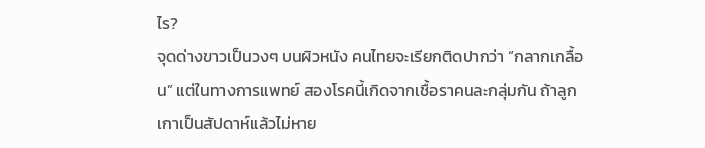ไร?
จุดด่างขาวเป็นวงๆ บนผิวหนัง คนไทยจะเรียกติดปากว่า “กลากเกลื้อน” แต่ในทางการแพทย์ สองโรคนี้เกิดจากเชื้อราคนละกลุ่มกัน ถ้าลูกเกาเป็นสัปดาห์แล้วไม่หาย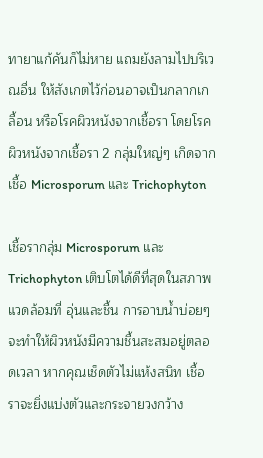ทายาแก้คันก็ไม่หาย แถมยังลามไปบริเวณอื่น ให้สังเกตไว้ก่อนอาจเป็นกลากเกลื้อน หรือโรคผิวหนังจากเชื้อรา โดยโรคผิวหนังจากเชื้อรา 2 กลุ่มใหญ่ๆ เกิดจากเชื้อ Microsporum และ Trichophyton

เชื้อรากลุ่ม Microsporum และ Trichophyton เติบโตได้ดีที่สุดในสภาพแวดล้อมที่ อุ่นและชื้น การอาบน้ำบ่อยๆ จะทำให้ผิวหนังมีความชื้นสะสมอยู่ตลอดเวลา หากคุณเช็ดตัวไม่แห้งสนิท เชื้อราจะยิ่งแบ่งตัวและกระจายวงกว้าง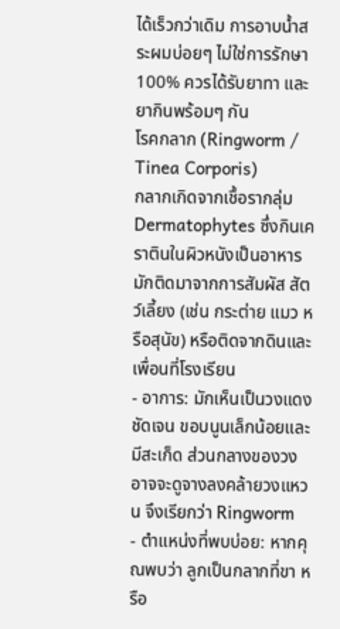ได้เร็วกว่าเดิม การอาบน้ำสระผมบ่อยๆ ไม่ใช่การรักษา 100% ควรได้รับยาทา และยากินพร้อมๆ กัน
โรคกลาก (Ringworm / Tinea Corporis)
กลากเกิดจากเชื้อรากลุ่ม Dermatophytes ซึ่งกินเคราตินในผิวหนังเป็นอาหาร มักติดมาจากการสัมผัส สัตว์เลี้ยง (เช่น กระต่าย แมว หรือสุนัข) หรือติดจากดินและเพื่อนที่โรงเรียน
- อาการ: มักเห็นเป็นวงแดงชัดเจน ขอบนูนเล็กน้อยและมีสะเก็ด ส่วนกลางของวงอาจจะดูจางลงคล้ายวงแหวน จึงเรียกว่า Ringworm
- ตำแหน่งที่พบบ่อย: หากคุณพบว่า ลูกเป็นกลากที่ขา หรือ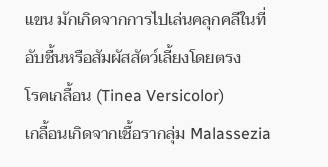แขน มักเกิดจากการไปเล่นคลุกคลีในที่อับชื้นหรือสัมผัสสัตว์เลี้ยงโดยตรง
โรคเกลื้อน (Tinea Versicolor)
เกลื้อนเกิดจากเชื้อรากลุ่ม Malassezia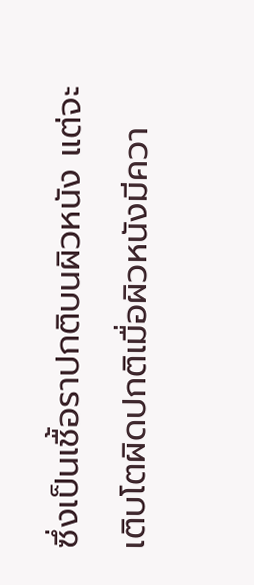ซึ่งเป็นเชื้อราปกติบนผิวหนัง แต่จะเติบโตผิดปกติเมื่อผิวหนังมีควา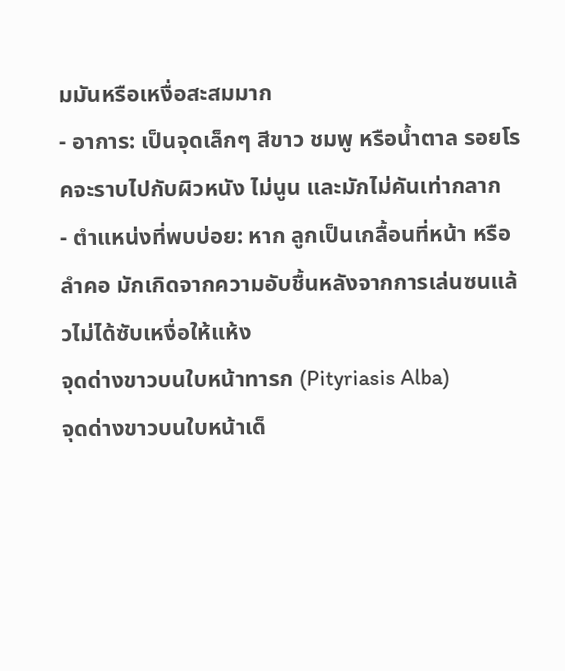มมันหรือเหงื่อสะสมมาก
- อาการ: เป็นจุดเล็กๆ สีขาว ชมพู หรือน้ำตาล รอยโรคจะราบไปกับผิวหนัง ไม่นูน และมักไม่คันเท่ากลาก
- ตำแหน่งที่พบบ่อย: หาก ลูกเป็นเกลื้อนที่หน้า หรือลำคอ มักเกิดจากความอับชื้นหลังจากการเล่นซนแล้วไม่ได้ซับเหงื่อให้แห้ง
จุดด่างขาวบนใบหน้าทารก (Pityriasis Alba)
จุดด่างขาวบนใบหน้าเด็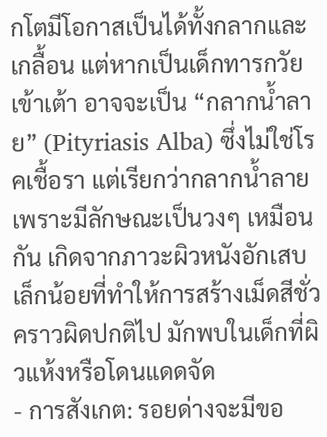กโตมีโอกาสเป็นได้ทั้งกลากและเกลื้อน แต่หากเป็นเด็กทารกวัยเข้าเต้า อาจจะเป็น “กลากน้ำลาย” (Pityriasis Alba) ซึ่งไม่ใช่โรคเชื้อรา แต่เรียกว่ากลากน้ำลายเพราะมีลักษณะเป็นวงๆ เหมือนกัน เกิดจากภาวะผิวหนังอักเสบเล็กน้อยที่ทำให้การสร้างเม็ดสีชั่วคราวผิดปกติไป มักพบในเด็กที่ผิวแห้งหรือโดนแดดจัด
- การสังเกต: รอยด่างจะมีขอ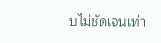บไม่ชัดเจนเท่า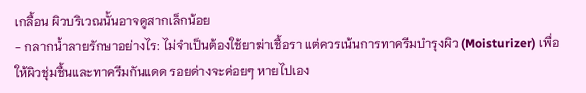เกลื้อน ผิวบริเวณนั้นอาจดูสากเล็กน้อย
- กลากน้ำลายรักษาอย่างไร: ไม่จำเป็นต้องใช้ยาฆ่าเชื้อรา แต่ควรเน้นการทาครีมบำรุงผิว (Moisturizer) เพื่อให้ผิวชุ่มชื้นและทาครีมกันแดด รอยด่างจะค่อยๆ หายไปเอง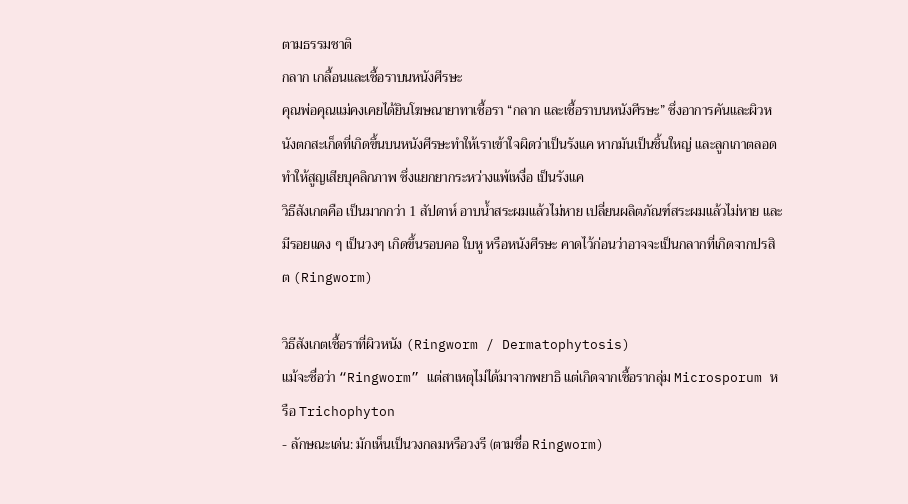ตามธรรมชาติ
กลาก เกลื้อนและเชื้อราบนหนังศีรษะ
คุณพ่อคุณแม่คงเคยได้ยินโฆษณายาทาเชื้อรา “กลาก และเชื้อราบนหนังศีรษะ” ซึ่งอาการคันและผิวหนังตกสะเก็ดที่เกิดขึ้นบนหนังศีรษะทำให้เราเข้าใจผิดว่าเป็นรังแค หากมันเป็นชิ้นใหญ่ และลูกเกาตลอด ทำให้สูญเสียบุคลิกภาพ ซึ่งแยกยากระหว่างแพ้เหงื่อ เป็นรังแค
วิธีสังเกตคือ เป็นมากกว่า 1 สัปดาห์ อาบน้ำสระผมแล้วไม่หาย เปลี่ยนผลิตภัณฑ์สระผมแล้วไม่หาย และมีรอยแดง ๆ เป็นวงๆ เกิดขึ้นรอบคอ ใบหู หรือหนังศีรษะ คาดไว้ก่อนว่าอาจจะเป็นกลากที่เกิดจากปรสิต (Ringworm)

วิธีสังเกตเชื้อราที่ผิวหนัง (Ringworm / Dermatophytosis)
แม้จะชื่อว่า “Ringworm” แต่สาเหตุไม่ได้มาจากพยาธิ แต่เกิดจากเชื้อรากลุ่ม Microsporum หรือ Trichophyton
- ลักษณะเด่น: มักเห็นเป็นวงกลมหรือวงรี (ตามชื่อ Ringworm)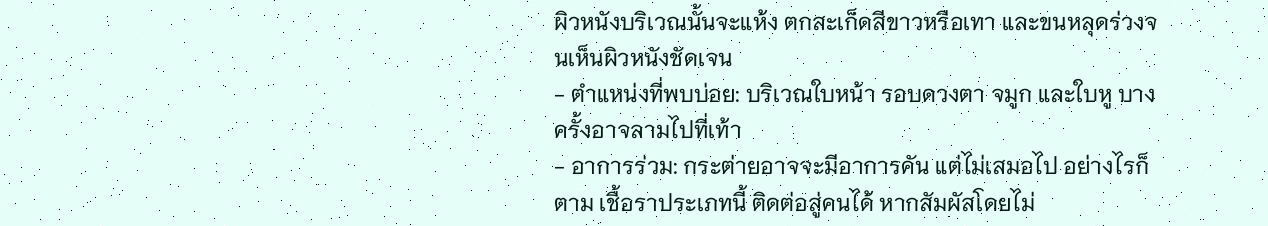ผิวหนังบริเวณนั้นจะแห้ง ตกสะเก็ดสีขาวหรือเทา และขนหลุดร่วงจนเห็นผิวหนังชัดเจน
- ตำแหน่งที่พบบ่อย: บริเวณใบหน้า รอบดวงตา จมูก และใบหู บางครั้งอาจลามไปที่เท้า
- อาการร่วม: กระต่ายอาจจะมีอาการคัน แต่ไม่เสมอไป อย่างไรก็ตาม เชื้อราประเภทนี้ ติดต่อสู่คนได้ หากสัมผัสโดยไม่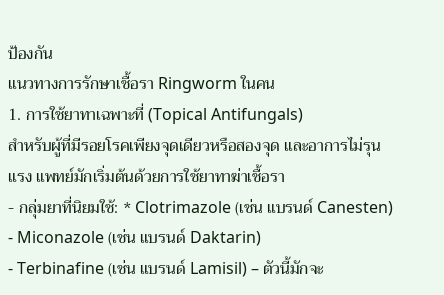ป้องกัน
แนวทางการรักษาเชื้อรา Ringworm ในคน
1. การใช้ยาทาเฉพาะที่ (Topical Antifungals)
สำหรับผู้ที่มีรอยโรคเพียงจุดเดียวหรือสองจุด และอาการไม่รุนแรง แพทย์มักเริ่มต้นด้วยการใช้ยาทาฆ่าเชื้อรา
- กลุ่มยาที่นิยมใช้: * Clotrimazole (เช่น แบรนด์ Canesten)
- Miconazole (เช่น แบรนด์ Daktarin)
- Terbinafine (เช่น แบรนด์ Lamisil) – ตัวนี้มักจะ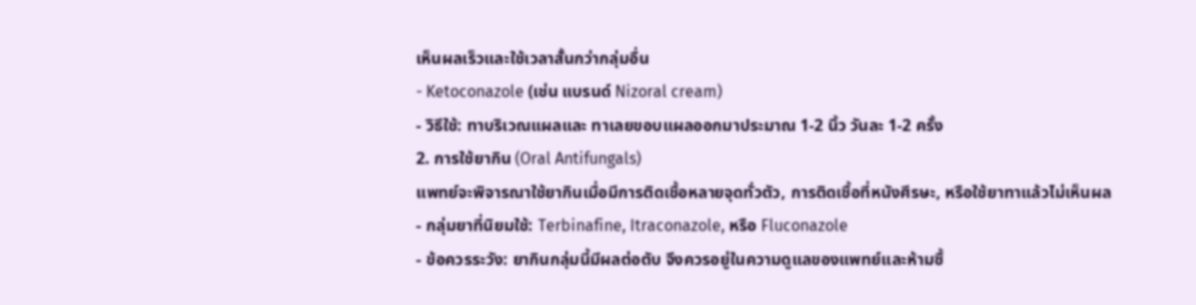เห็นผลเร็วและใช้เวลาสั้นกว่ากลุ่มอื่น
- Ketoconazole (เช่น แบรนด์ Nizoral cream)
- วิธีใช้: ทาบริเวณแผลและ ทาเลยขอบแผลออกมาประมาณ 1-2 นิ้ว วันละ 1-2 ครั้ง
2. การใช้ยากิน (Oral Antifungals)
แพทย์จะพิจารณาใช้ยากินเมื่อมีการติดเชื้อหลายจุดทั่วตัว, การติดเชื้อที่หนังศีรษะ, หรือใช้ยาทาแล้วไม่เห็นผล
- กลุ่มยาที่นิยมใช้: Terbinafine, Itraconazole, หรือ Fluconazole
- ข้อควรระวัง: ยากินกลุ่มนี้มีผลต่อตับ จึงควรอยู่ในความดูแลของแพทย์และห้ามซื้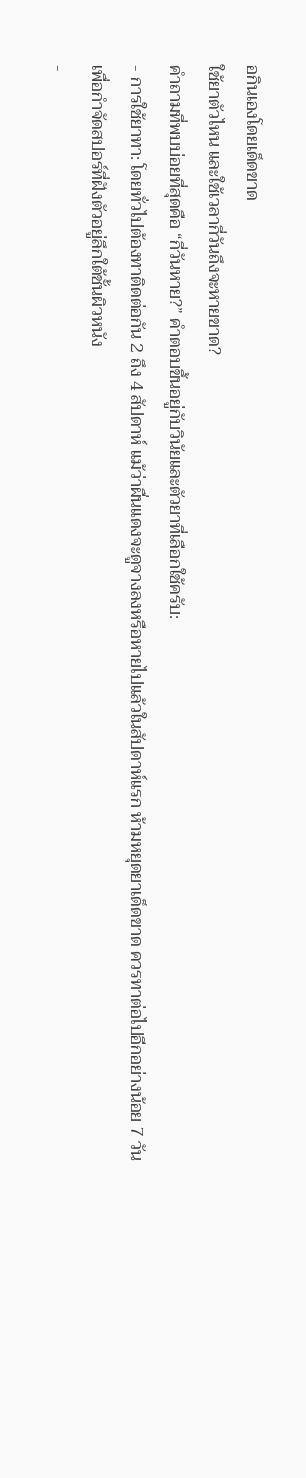อกินเองโดยเด็ดขาด
ใช้ยาตัวไหน และใช้เวลากี่วันถึงจะหายขาด?
คำถามที่พบบ่อยที่สุดคือ “กี่วันหาย?” คำตอบขึ้นอยู่กับวินัยและตัวยาที่เลือกใช้ครับ:
- การใช้ยาทา: โดยทั่วไปต้องทาติดต่อกัน 2 ถึง 4 สัปดาห์ แม้ว่าผื่นแดงจะดูจางลงหรือหายไปแล้วในสัปดาห์แรก ห้ามหยุดยาเด็ดขาด ควรทาต่อไปอีกอย่างน้อย 7 วัน เพื่อกำจัดสปอร์ที่ฝังตัวอยู่ลึกใต้ชั้นผิวหนัง
-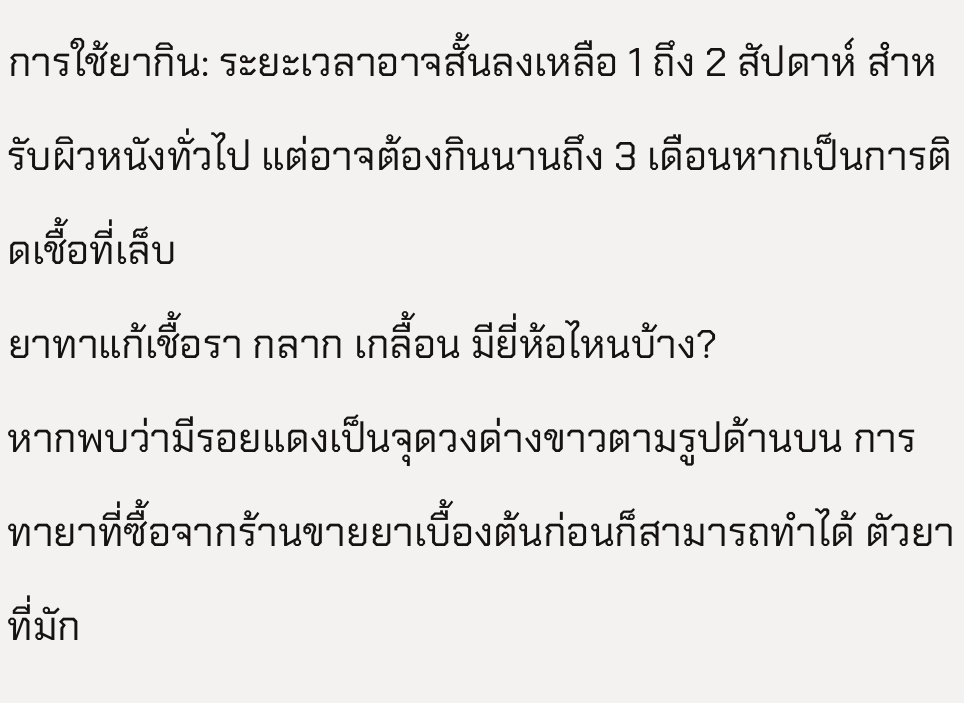การใช้ยากิน: ระยะเวลาอาจสั้นลงเหลือ 1 ถึง 2 สัปดาห์ สำหรับผิวหนังทั่วไป แต่อาจต้องกินนานถึง 3 เดือนหากเป็นการติดเชื้อที่เล็บ
ยาทาแก้เชื้อรา กลาก เกลื้อน มียี่ห้อไหนบ้าง?
หากพบว่ามีรอยแดงเป็นจุดวงด่างขาวตามรูปด้านบน การทายาที่ซื้อจากร้านขายยาเบื้องต้นก่อนก็สามารถทำได้ ตัวยาที่มัก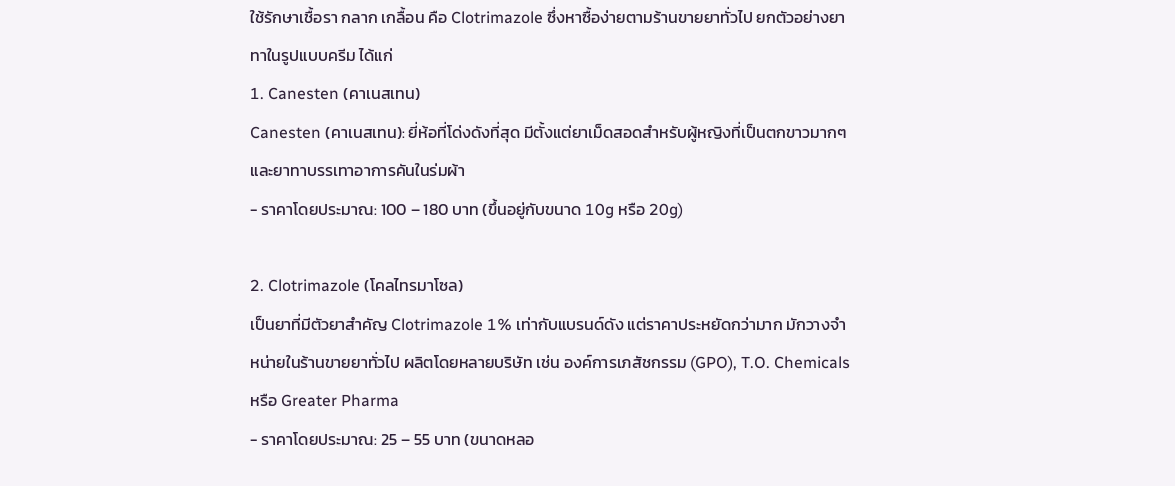ใช้รักษาเชื้อรา กลาก เกลื้อน คือ Clotrimazole ซึ่งหาซื้อง่ายตามร้านขายยาทั่วไป ยกตัวอย่างยาทาในรูปแบบครีม ได้แก่
1. Canesten (คาเนสเทน)
Canesten (คาเนสเทน): ยี่ห้อที่โด่งดังที่สุด มีตั้งแต่ยาเม็ดสอดสำหรับผู้หญิงที่เป็นตกขาวมากๆ และยาทาบรรเทาอาการคันในร่มผ้า
- ราคาโดยประมาณ: 100 – 180 บาท (ขึ้นอยู่กับขนาด 10g หรือ 20g)

2. Clotrimazole (โคลไทรมาโซล)
เป็นยาที่มีตัวยาสำคัญ Clotrimazole 1% เท่ากับแบรนด์ดัง แต่ราคาประหยัดกว่ามาก มักวางจำหน่ายในร้านขายยาทั่วไป ผลิตโดยหลายบริษัท เช่น องค์การเภสัชกรรม (GPO), T.O. Chemicals หรือ Greater Pharma
- ราคาโดยประมาณ: 25 – 55 บาท (ขนาดหลอ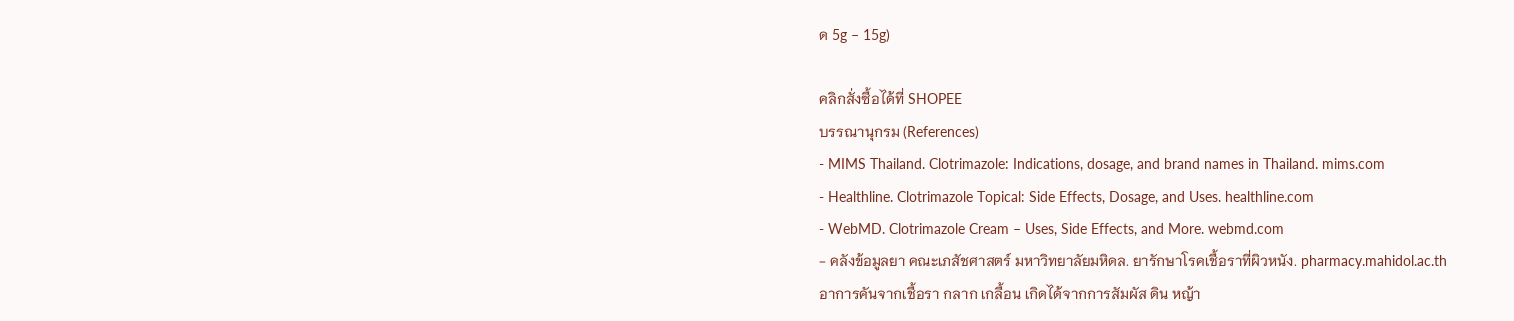ด 5g – 15g)

คลิกสั่งซื้อได้ที่ SHOPEE
บรรณานุกรม (References)
- MIMS Thailand. Clotrimazole: Indications, dosage, and brand names in Thailand. mims.com
- Healthline. Clotrimazole Topical: Side Effects, Dosage, and Uses. healthline.com
- WebMD. Clotrimazole Cream – Uses, Side Effects, and More. webmd.com
- คลังข้อมูลยา คณะเภสัชศาสตร์ มหาวิทยาลัยมหิดล. ยารักษาโรคเชื้อราที่ผิวหนัง. pharmacy.mahidol.ac.th
อาการคันจากเชื้อรา กลาก เกลื้อน เกิดได้จากการสัมผัส ดิน หญ้า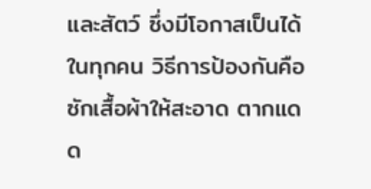และสัตว์ ซึ่งมีโอกาสเป็นได้ในทุกคน วิธีการป้องกันคือ ซักเสื้อผ้าให้สะอาด ตากแดด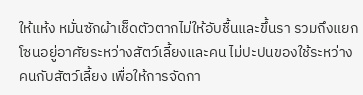ให้แห้ง หมั่นซักผ้าเช็ดตัวตากไม่ให้อับชื้นและขึ้นรา รวมถึงแยกโซนอยู่อาศัยระหว่างสัตว์เลี้ยงและคน ไม่ปะปนของใช้ระหว่างคนกับสัตว์เลี้ยง เพื่อให้การจัดกา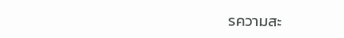รความสะ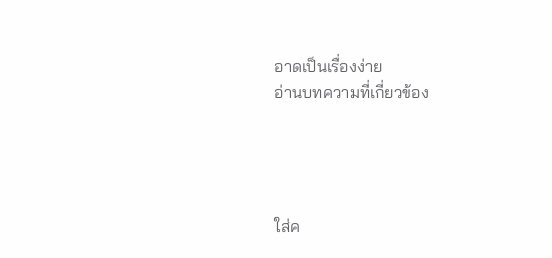อาดเป็นเรื่องง่าย
อ่านบทความที่เกี่ยวข้อง




ใส่ค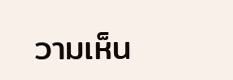วามเห็น